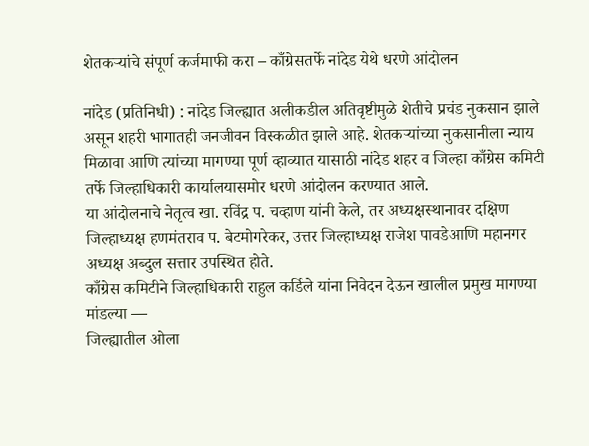शेतकऱ्यांचे संपूर्ण कर्जमाफी करा – काँग्रेसतर्फे नांदेड येथे धरणे आंदोलन

नांदेड (प्रतिनिधी) : नांदेड जिल्ह्यात अलीकडील अतिवृष्टीमुळे शेतीचे प्रचंड नुकसान झाले असून शहरी भागातही जनजीवन विस्कळीत झाले आहे. शेतकऱ्यांच्या नुकसानीला न्याय मिळावा आणि त्यांच्या मागण्या पूर्ण व्हाव्यात यासाठी नांदेड शहर व जिल्हा काँग्रेस कमिटी तर्फे जिल्हाधिकारी कार्यालयासमोर धरणे आंदोलन करण्यात आले.
या आंदोलनाचे नेतृत्व खा. रविंद्र प. चव्हाण यांनी केले, तर अध्यक्षस्थानावर दक्षिण जिल्हाध्यक्ष हणमंतराव प. बेटमोगरेकर, उत्तर जिल्हाध्यक्ष राजेश पावडेआणि महानगर अध्यक्ष अब्दुल सत्तार उपस्थित होते.
काँग्रेस कमिटीने जिल्हाधिकारी राहुल कर्डिले यांना निवेदन देऊन खालील प्रमुख मागण्या मांडल्या —
जिल्ह्यातील ओला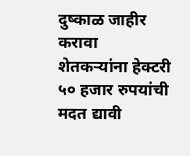दुष्काळ जाहीर करावा
शेतकऱ्यांना हेक्टरी ५० हजार रुपयांची मदत द्यावी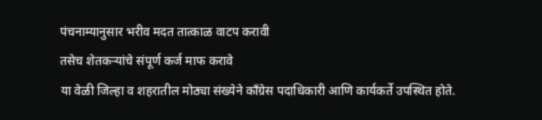पंचनाम्यानुसार भरीव मदत तात्काळ वाटप करावी
तसेच शेतकऱ्यांचे संपूर्ण कर्ज माफ करावे
या वेळी जिल्हा व शहरातील मोठ्या संख्येने काँग्रेस पदाधिकारी आणि कार्यकर्ते उपस्थित होते.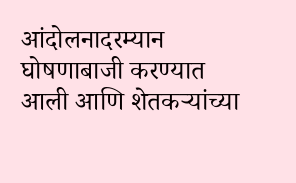आंदोलनादरम्यान घोषणाबाजी करण्यात आली आणि शेतकऱ्यांच्या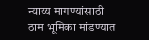न्याय्य मागण्यांसाठी ठाम भूमिका मांडण्यात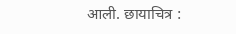आली. छायाचित्र :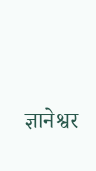ज्ञानेश्वर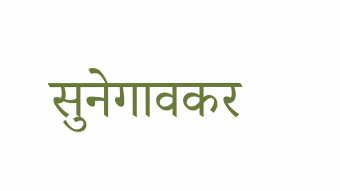सुनेगावकर